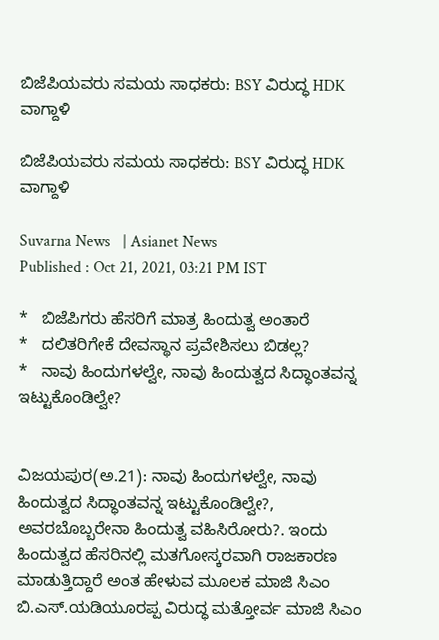ಬಿಜೆಪಿಯವರು ಸಮಯ ಸಾಧಕರು: BSY ವಿರುದ್ಧ HDK ವಾಗ್ದಾಳಿ

ಬಿಜೆಪಿಯವರು ಸಮಯ ಸಾಧಕರು: BSY ವಿರುದ್ಧ HDK ವಾಗ್ದಾಳಿ

Suvarna News   | Asianet News
Published : Oct 21, 2021, 03:21 PM IST

*   ಬಿಜೆಪಿಗರು ಹೆಸರಿಗೆ ಮಾತ್ರ ಹಿಂದುತ್ವ ಅಂತಾರೆ
*   ದಲಿತರಿಗೇಕೆ ದೇವಸ್ಥಾನ ಪ್ರವೇಶಿಸಲು ಬಿಡಲ್ಲ?
*   ನಾವು ಹಿಂದುಗಳಲ್ವೇ, ನಾವು ಹಿಂದುತ್ವದ ಸಿದ್ಧಾಂತವನ್ನ ಇಟ್ಟುಕೊಂಡಿಲ್ವೇ?


ವಿಜಯಪುರ(ಅ.21): ನಾವು ಹಿಂದುಗಳಲ್ವೇ, ನಾವು ಹಿಂದುತ್ವದ ಸಿದ್ಧಾಂತವನ್ನ ಇಟ್ಟುಕೊಂಡಿಲ್ವೇ?, ಅವರಬೊಬ್ಬರೇನಾ ಹಿಂದುತ್ವ ವಹಿಸಿರೋರು?. ಇಂದು ಹಿಂದುತ್ವದ ಹೆಸರಿನಲ್ಲಿ ಮತಗೋಸ್ಕರವಾಗಿ ರಾಜಕಾರಣ ಮಾಡುತ್ತಿದ್ದಾರೆ ಅಂತ ಹೇಳುವ ಮೂಲಕ ಮಾಜಿ ಸಿಎಂ ಬಿ.ಎಸ್.ಯಡಿಯೂರಪ್ಪ ವಿರುದ್ಧ ಮತ್ತೋರ್ವ ಮಾಜಿ ಸಿಎಂ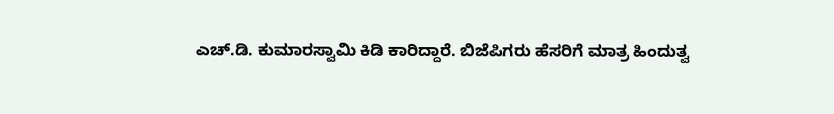ಎಚ್.ಡಿ. ಕುಮಾರಸ್ವಾಮಿ ಕಿಡಿ ಕಾರಿದ್ದಾರೆ. ಬಿಜೆಪಿಗರು ಹೆಸರಿಗೆ ಮಾತ್ರ ಹಿಂದುತ್ವ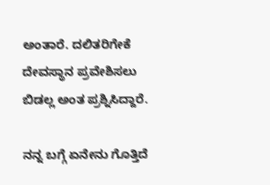ಅಂತಾರೆ. ದಲಿತರಿಗೇಕೆ ದೇವಸ್ಥಾನ ಪ್ರವೇಶಿಸಲು ಬಿಡಲ್ಲ ಅಂತ ಪ್ರಶ್ನಿಸಿದ್ದಾರೆ.

ನನ್ನ ಬಗ್ಗೆ ಏನೇನು ಗೊತ್ತಿದೆ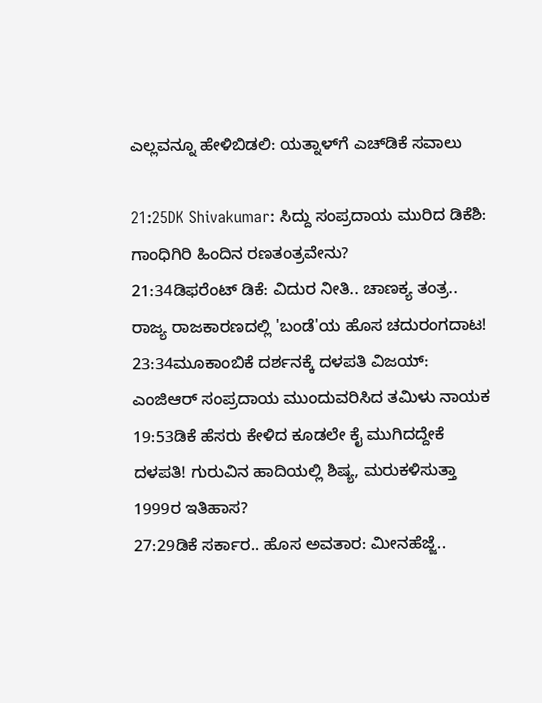ಎಲ್ಲವನ್ನೂ ಹೇಳಿಬಿಡಲಿ: ಯತ್ನಾಳ್‌ಗೆ ಎಚ್‌ಡಿಕೆ ಸವಾಲು

21:25DK Shivakumar: ಸಿದ್ದು ಸಂಪ್ರದಾಯ ಮುರಿದ ಡಿಕೆಶಿ: ಗಾಂಧಿಗಿರಿ ಹಿಂದಿನ ರಣತಂತ್ರವೇನು?
21:34ಡಿಫರೆಂಟ್ ಡಿಕೆ: ವಿದುರ ನೀತಿ.. ಚಾಣಕ್ಯ ತಂತ್ರ.. ರಾಜ್ಯ ರಾಜಕಾರಣದಲ್ಲಿ 'ಬಂಡೆ'ಯ ಹೊಸ ಚದುರಂಗದಾಟ!
23:34ಮೂಕಾಂಬಿಕೆ ದರ್ಶನಕ್ಕೆ ದಳಪತಿ ವಿಜಯ್: ಎಂಜಿಆರ್‌ ಸಂಪ್ರದಾಯ ಮುಂದುವರಿಸಿದ ತಮಿಳು ನಾಯಕ
19:53ಡಿಕೆ ಹೆಸರು ಕೇಳಿದ ಕೂಡಲೇ ಕೈ ಮುಗಿದದ್ದೇಕೆ ದಳಪತಿ! ಗುರುವಿನ ಹಾದಿಯಲ್ಲಿ ಶಿಷ್ಯ, ಮರುಕಳಿಸುತ್ತಾ 1999ರ ಇತಿಹಾಸ?
27:29ಡಿಕೆ ಸರ್ಕಾರ.. ಹೊಸ ಅವತಾರ: ಮೀನಹೆಜ್ಜೆ..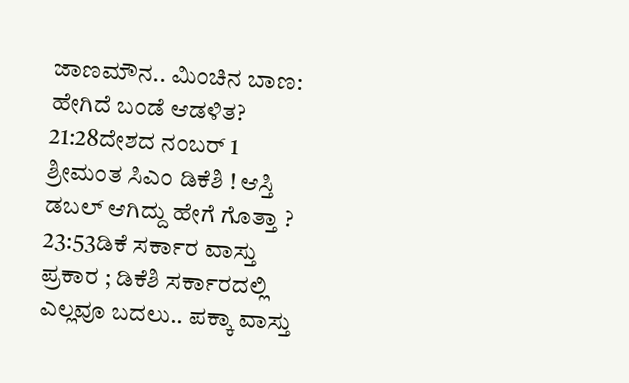ಜಾಣಮೌನ.. ಮಿಂಚಿನ ಬಾಣ: ಹೇಗಿದೆ ಬಂಡೆ ಆಡಳಿತ?
21:28ದೇಶದ ನಂಬರ್ 1 ಶ್ರೀಮಂತ ಸಿಎಂ ಡಿಕೆಶಿ ! ಆಸ್ತಿ ಡಬಲ್ ಆಗಿದ್ದು ಹೇಗೆ ಗೊತ್ತಾ ?
23:53ಡಿಕೆ ಸರ್ಕಾರ ವಾಸ್ತು ಪ್ರಕಾರ ; ಡಿಕೆಶಿ ಸರ್ಕಾರದಲ್ಲಿ ಎಲ್ಲವೂ ಬದಲು.. ಪಕ್ಕಾ ವಾಸ್ತು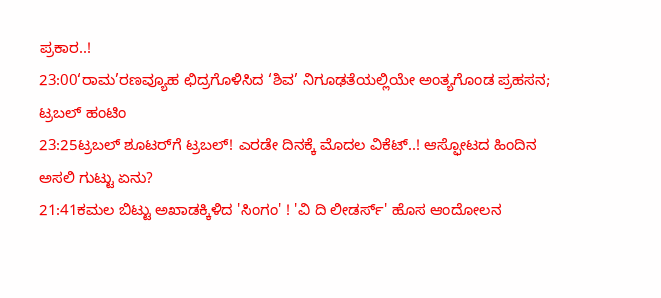ಪ್ರಕಾರ..!
23:00‘ರಾಮ’ರಣವ್ಯೂಹ ಛಿದ್ರಗೊಳಿಸಿದ ‘ಶಿವ’ ನಿಗೂಢತೆಯಲ್ಲಿಯೇ ಅಂತ್ಯಗೊಂಡ ಪ್ರಹಸನ; ಟ್ರಬಲ್ ಹಂಟಿಂ
23:25ಟ್ರಬಲ್ ಶೂಟರ್‌ಗೆ ಟ್ರಬಲ್! ಎರಡೇ ದಿನಕ್ಕೆ ಮೊದಲ ವಿಕೆಟ್..! ಆಸ್ಫೋಟದ ಹಿಂದಿನ ಅಸಲಿ ಗುಟ್ಟು ಏನು?
21:41ಕಮಲ ಬಿಟ್ಟು ಅಖಾಡಕ್ಕಿಳಿದ 'ಸಿಂಗಂ' ! 'ವಿ ದಿ ಲೀಡರ್ಸ್' ಹೊಸ ಆಂದೋಲನ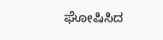ಘೋಷಿಸಿದ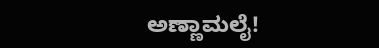ಅಣ್ಣಾಮಲೈ!